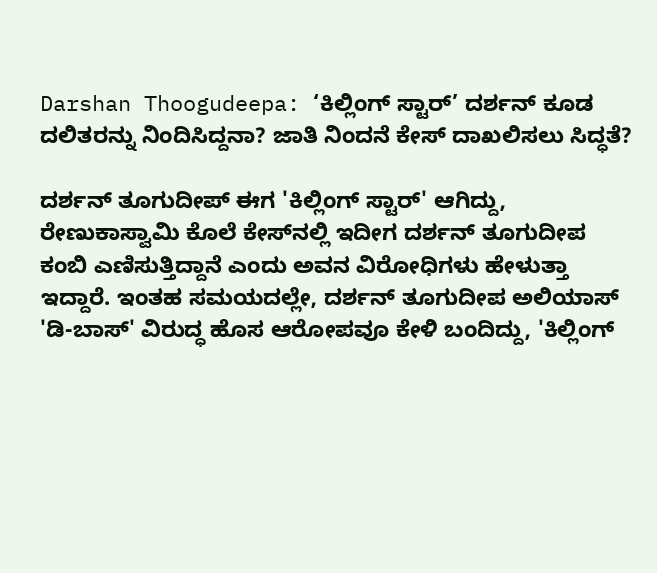Darshan Thoogudeepa: ‘ಕಿಲ್ಲಿಂಗ್ ಸ್ಟಾರ್’ ದರ್ಶನ್ ಕೂಡ ದಲಿತರನ್ನು ನಿಂದಿಸಿದ್ದನಾ? ಜಾತಿ ನಿಂದನೆ ಕೇಸ್ ದಾಖಲಿಸಲು ಸಿದ್ಧತೆ?

ದರ್ಶನ್ ತೂಗುದೀಪ್ ಈಗ 'ಕಿಲ್ಲಿಂಗ್ ಸ್ಟಾರ್' ಆಗಿದ್ದು, ರೇಣುಕಾಸ್ವಾಮಿ ಕೊಲೆ ಕೇಸ್‌ನಲ್ಲಿ ಇದೀಗ ದರ್ಶನ್ ತೂಗುದೀಪ ಕಂಬಿ ಎಣಿಸುತ್ತಿದ್ದಾನೆ ಎಂದು ಅವನ ವಿರೋಧಿಗಳು ಹೇಳುತ್ತಾ ಇದ್ದಾರೆ. ಇಂತಹ ಸಮಯದಲ್ಲೇ, ದರ್ಶನ್ ತೂಗುದೀಪ ಅಲಿಯಾಸ್ 'ಡಿ-ಬಾಸ್' ವಿರುದ್ಧ ಹೊಸ ಆರೋಪವೂ ಕೇಳಿ ಬಂದಿದ್ದು, 'ಕಿಲ್ಲಿಂಗ್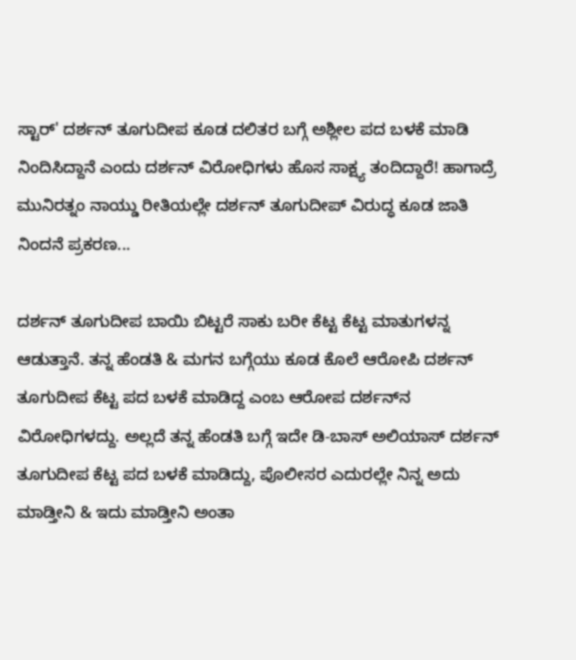ಸ್ಟಾರ್' ದರ್ಶನ್ ತೂಗುದೀಪ ಕೂಡ ದಲಿತರ ಬಗ್ಗೆ ಅಶ್ಲೀಲ ಪದ ಬಳಕೆ ಮಾಡಿ ನಿಂದಿಸಿದ್ದಾನೆ ಎಂದು ದರ್ಶನ್ ವಿರೋಧಿಗಳು ಹೊಸ ಸಾಕ್ಷ್ಯ ತಂದಿದ್ದಾರೆ! ಹಾಗಾದ್ರೆ ಮುನಿರತ್ನಂ ನಾಯ್ಡು ರೀತಿಯಲ್ಲೇ ದರ್ಶನ್ ತೂಗುದೀಪ್ ವಿರುದ್ಧ ಕೂಡ ಜಾತಿ ನಿಂದನೆ ಪ್ರಕರಣ...

ದರ್ಶನ್ ತೂಗುದೀಪ ಬಾಯಿ ಬಿಟ್ಟರೆ ಸಾಕು ಬರೀ ಕೆಟ್ಟ ಕೆಟ್ಟ ಮಾತುಗಳನ್ನ ಆಡುತ್ತಾನೆ. ತನ್ನ ಹೆಂಡತಿ & ಮಗನ ಬಗ್ಗೆಯು ಕೂಡ ಕೊಲೆ ಆರೋಪಿ ದರ್ಶನ್ ತೂಗುದೀಪ ಕೆಟ್ಟ ಪದ ಬಳಕೆ ಮಾಡಿದ್ದ ಎಂಬ ಆರೋಪ ದರ್ಶನ್‌ನ ವಿರೋಧಿಗಳದ್ದು. ಅಲ್ಲದೆ ತನ್ನ ಹೆಂಡತಿ ಬಗ್ಗೆ ಇದೇ ಡಿ-ಬಾಸ್ ಅಲಿಯಾಸ್ ದರ್ಶನ್ ತೂಗುದೀಪ ಕೆಟ್ಟ ಪದ ಬಳಕೆ ಮಾಡಿದ್ದು, ಪೊಲೀಸರ ಎದುರಲ್ಲೇ ನಿನ್ನ ಅದು ಮಾಡ್ತೀನಿ & ಇದು ಮಾಡ್ತೀನಿ ಅಂತಾ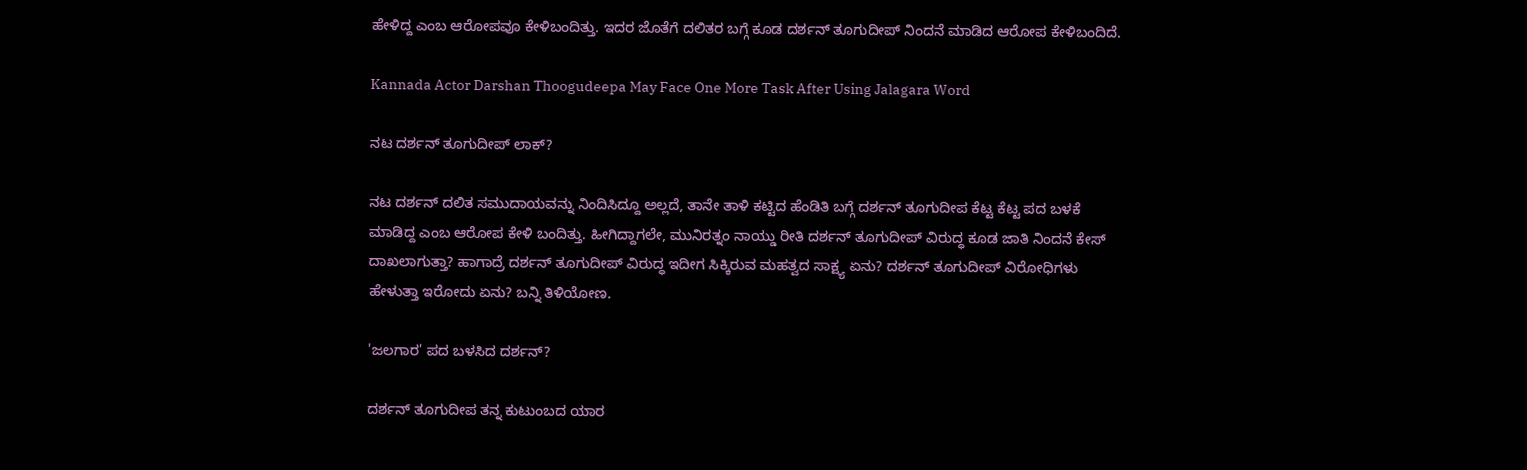ಹೇಳಿದ್ದ ಎಂಬ ಆರೋಪವೂ ಕೇಳಿಬಂದಿತ್ತು. ಇದರ ಜೊತೆಗೆ ದಲಿತರ ಬಗ್ಗೆ ಕೂಡ ದರ್ಶನ್ ತೂಗುದೀಪ್ ನಿಂದನೆ ಮಾಡಿದ ಆರೋಪ ಕೇಳಿಬಂದಿದೆ.

Kannada Actor Darshan Thoogudeepa May Face One More Task After Using Jalagara Word

ನಟ ದರ್ಶನ್ ತೂಗುದೀಪ್ ಲಾಕ್?

ನಟ ದರ್ಶನ್ ದಲಿತ ಸಮುದಾಯವನ್ನು ನಿಂದಿಸಿದ್ದೂ ಅಲ್ಲದೆ, ತಾನೇ ತಾಳಿ ಕಟ್ಟಿದ ಹೆಂಡಿತಿ ಬಗ್ಗೆ ದರ್ಶನ್ ತೂಗುದೀಪ ಕೆಟ್ಟ ಕೆಟ್ಟ ಪದ ಬಳಕೆ ಮಾಡಿದ್ದ ಎಂಬ ಆರೋಪ ಕೇಳಿ ಬಂದಿತ್ತು. ಹೀಗಿದ್ದಾಗಲೇ, ಮುನಿರತ್ನಂ ನಾಯ್ಡು ರೀತಿ ದರ್ಶನ್ ತೂಗುದೀಪ್ ವಿರುದ್ಧ ಕೂಡ ಜಾತಿ ನಿಂದನೆ ಕೇಸ್ ದಾಖಲಾಗುತ್ತಾ? ಹಾಗಾದ್ರೆ ದರ್ಶನ್ ತೂಗುದೀಪ್ ವಿರುದ್ಧ ಇದೀಗ ಸಿಕ್ಕಿರುವ ಮಹತ್ವದ ಸಾಕ್ಷ್ಯ ಏನು? ದರ್ಶನ್ ತೂಗುದೀಪ್ ವಿರೋಧಿಗಳು ಹೇಳುತ್ತಾ ಇರೋದು ಏನು? ಬನ್ನಿ ತಿಳಿಯೋಣ.

'ಜಲಗಾರ' ಪದ ಬಳಸಿದ ದರ್ಶನ್?

ದರ್ಶನ್ ತೂಗುದೀಪ ತನ್ನ ಕುಟುಂಬದ ಯಾರ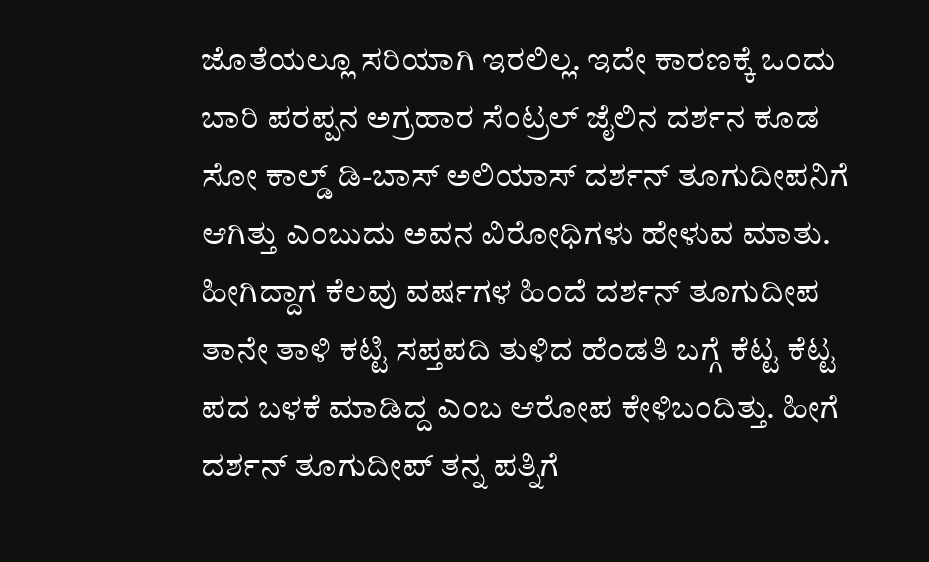ಜೊತೆಯಲ್ಲೂ ಸರಿಯಾಗಿ ಇರಲಿಲ್ಲ. ಇದೇ ಕಾರಣಕ್ಕೆ ಒಂದು ಬಾರಿ ಪರಪ್ಪನ ಅಗ್ರಹಾರ ಸೆಂಟ್ರಲ್ ಜೈಲಿನ ದರ್ಶನ ಕೂಡ ಸೋ ಕಾಲ್ಡ್ ಡಿ-ಬಾಸ್ ಅಲಿಯಾಸ್ ದರ್ಶನ್ ತೂಗುದೀಪನಿಗೆ ಆಗಿತ್ತು ಎಂಬುದು ಅವನ ವಿರೋಧಿಗಳು ಹೇಳುವ ಮಾತು. ಹೀಗಿದ್ದಾಗ ಕೆಲವು ವರ್ಷಗಳ ಹಿಂದೆ ದರ್ಶನ್ ತೂಗುದೀಪ ತಾನೇ ತಾಳಿ ಕಟ್ಟಿ ಸಪ್ತಪದಿ ತುಳಿದ ಹೆಂಡತಿ ಬಗ್ಗೆ ಕೆಟ್ಟ ಕೆಟ್ಟ ಪದ ಬಳಕೆ ಮಾಡಿದ್ದ ಎಂಬ ಆರೋಪ ಕೇಳಿಬಂದಿತ್ತು. ಹೀಗೆ ದರ್ಶನ್ ತೂಗುದೀಪ್ ತನ್ನ ಪತ್ನಿಗೆ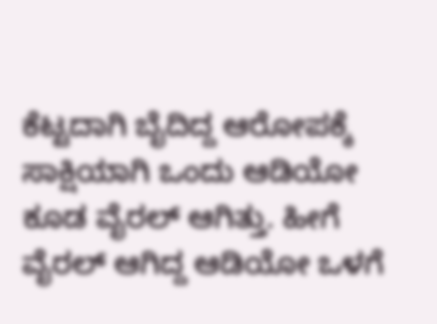ಕೆಟ್ಟದಾಗಿ ಬೈದಿದ್ದ ಆರೋಪಕ್ಕೆ ಸಾಕ್ಷಿಯಾಗಿ ಒಂದು ಆಡಿಯೋ ಕೂಡ ವೈರಲ್ ಆಗಿತ್ತು. ಹೀಗೆ ವೈರಲ್ ಆಗಿದ್ದ ಆಡಿಯೋ ಒಳಗೆ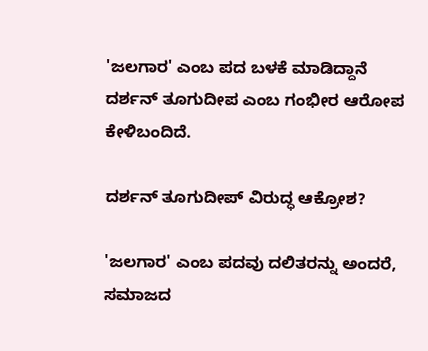'ಜಲಗಾರ' ಎಂಬ ಪದ ಬಳಕೆ ಮಾಡಿದ್ದಾನೆ ದರ್ಶನ್ ತೂಗುದೀಪ ಎಂಬ ಗಂಭೀರ ಆರೋಪ ಕೇಳಿಬಂದಿದೆ.

ದರ್ಶನ್ ತೂಗುದೀಪ್ ವಿರುದ್ಧ ಆಕ್ರೋಶ?

'ಜಲಗಾರ' ಎಂಬ ಪದವು ದಲಿತರನ್ನು ಅಂದರೆ, ಸಮಾಜದ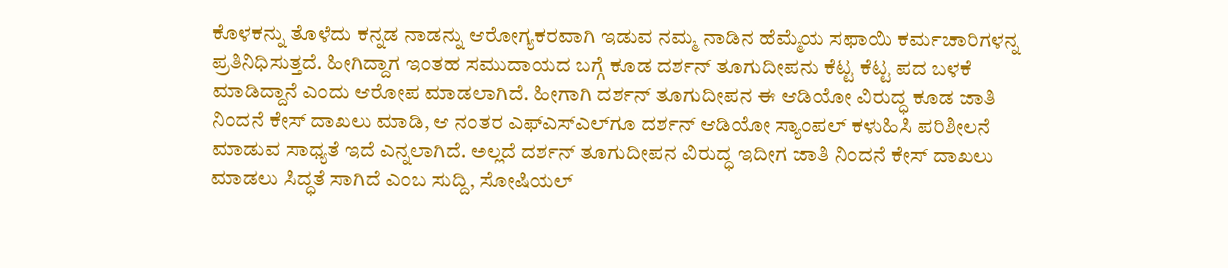ಕೊಳಕನ್ನು ತೊಳೆದು ಕನ್ನಡ ನಾಡನ್ನು ಆರೋಗ್ಯಕರವಾಗಿ ಇಡುವ ನಮ್ಮ ನಾಡಿನ ಹೆಮ್ಮೆಯ ಸಫಾಯಿ ಕರ್ಮಚಾರಿಗಳನ್ನ ಪ್ರತಿನಿಧಿಸುತ್ತದೆ. ಹೀಗಿದ್ದಾಗ ಇಂತಹ ಸಮುದಾಯದ ಬಗ್ಗೆ ಕೂಡ ದರ್ಶನ್ ತೂಗುದೀಪನು ಕೆಟ್ಟ ಕೆಟ್ಟ ಪದ ಬಳಕೆ ಮಾಡಿದ್ದಾನೆ ಎಂದು ಆರೋಪ ಮಾಡಲಾಗಿದೆ. ಹೀಗಾಗಿ ದರ್ಶನ್ ತೂಗುದೀಪನ ಈ ಆಡಿಯೋ ವಿರುದ್ಧ ಕೂಡ ಜಾತಿ ನಿಂದನೆ ಕೇಸ್ ದಾಖಲು ಮಾಡಿ, ಆ ನಂತರ ಎಫ್‌ಎಸ್‌ಎಲ್‌ಗೂ ದರ್ಶನ್ ಆಡಿಯೋ ಸ್ಯಾಂಪಲ್ ಕಳುಹಿಸಿ ಪರಿಶೀಲನೆ ಮಾಡುವ ಸಾಧ್ಯತೆ ಇದೆ ಎನ್ನಲಾಗಿದೆ. ಅಲ್ಲದೆ ದರ್ಶನ್ ತೂಗುದೀಪನ ವಿರುದ್ಧ ಇದೀಗ ಜಾತಿ ನಿಂದನೆ ಕೇಸ್ ದಾಖಲು ಮಾಡಲು ಸಿದ್ಧತೆ ಸಾಗಿದೆ ಎಂಬ ಸುದ್ದಿ, ಸೋಷಿಯಲ್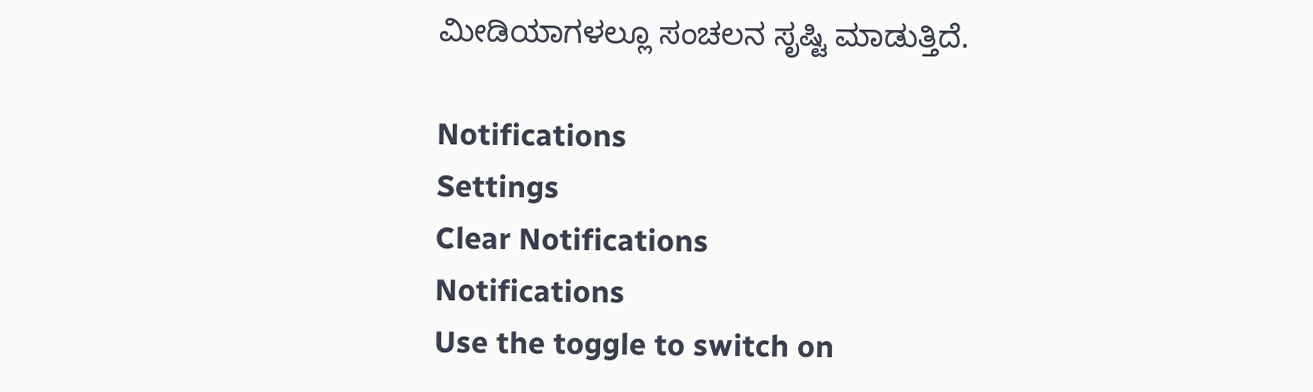ಮೀಡಿಯಾಗಳಲ್ಲೂ ಸಂಚಲನ ಸೃಷ್ಟಿ ಮಾಡುತ್ತಿದೆ.

Notifications
Settings
Clear Notifications
Notifications
Use the toggle to switch on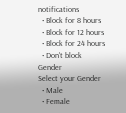notifications
  • Block for 8 hours
  • Block for 12 hours
  • Block for 24 hours
  • Don't block
Gender
Select your Gender
  • Male
  • Female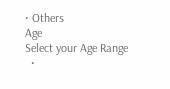• Others
Age
Select your Age Range
  •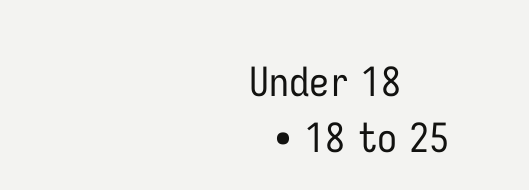Under 18
  • 18 to 25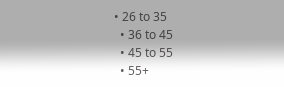• 26 to 35
  • 36 to 45
  • 45 to 55
  • 55+